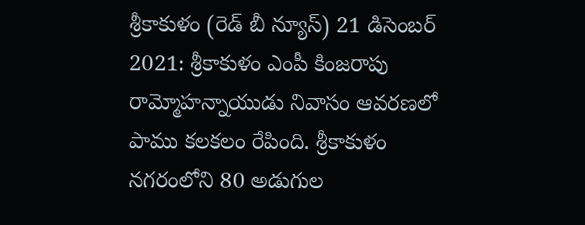శ్రీకాకుళం (రెడ్ బీ న్యూస్) 21 డిసెంబర్ 2021: శ్రీకాకుళం ఎంపీ కింజరాపు రామ్మోహన్నాయుడు నివాసం ఆవరణలో పాము కలకలం రేపింది. శ్రీకాకుళం నగరంలోని 80 అడుగుల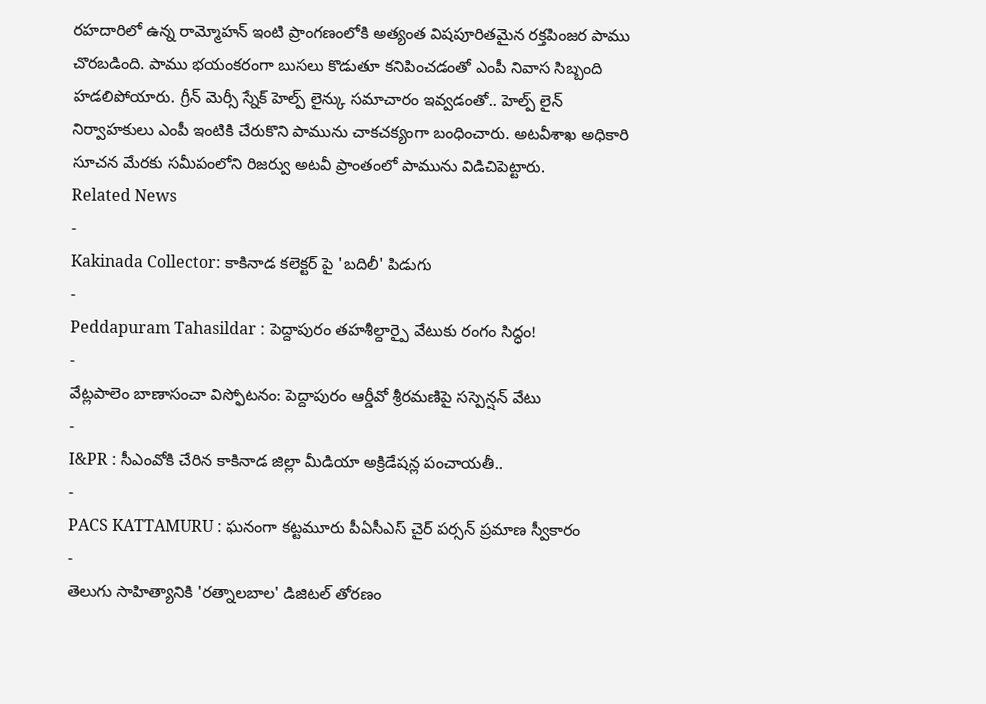రహదారిలో ఉన్న రామ్మోహన్ ఇంటి ప్రాంగణంలోకి అత్యంత విషపూరితమైన రక్తపింజర పాము చొరబడింది. పాము భయంకరంగా బుసలు కొడుతూ కనిపించడంతో ఎంపీ నివాస సిబ్బంది హడలిపోయారు. గ్రీన్ మెర్సీ స్నేక్ హెల్ప్ లైన్కు సమాచారం ఇవ్వడంతో.. హెల్ప్ లైన్ నిర్వాహకులు ఎంపీ ఇంటికి చేరుకొని పామును చాకచక్యంగా బంధించారు. అటవీశాఖ అధికారి సూచన మేరకు సమీపంలోని రిజర్వు అటవీ ప్రాంతంలో పామును విడిచిపెట్టారు.
Related News
-
Kakinada Collector: కాకినాడ కలెక్టర్ పై 'బదిలీ' పిడుగు
-
Peddapuram Tahasildar : పెద్దాపురం తహశీల్దార్పై వేటుకు రంగం సిద్ధం!
-
వేట్లపాలెం బాణాసంచా విస్ఫోటనం: పెద్దాపురం ఆర్డీవో శ్రీరమణిపై సస్పెన్షన్ వేటు
-
I&PR : సీఎంవోకి చేరిన కాకినాడ జిల్లా మీడియా అక్రిడేషన్ల పంచాయతీ..
-
PACS KATTAMURU : ఘనంగా కట్టమూరు పీఏసీఎస్ చైర్ పర్సన్ ప్రమాణ స్వీకారం
-
తెలుగు సాహిత్యానికి 'రత్నాలబాల' డిజిటల్ తోరణం